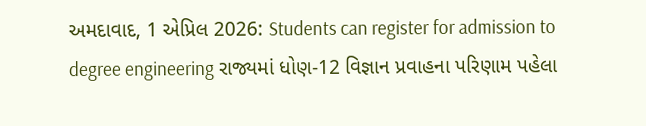અમદાવાદ, 1 એપ્રિલ 2026: Students can register for admission to degree engineering રાજ્યમાં ધોણ-12 વિજ્ઞાન પ્રવાહના પરિણામ પહેલા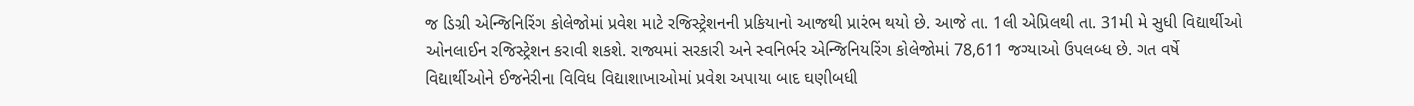જ ડિગ્રી એન્જિનિરિંગ કોલેજોમાં પ્રવેશ માટે રજિસ્ટ્રેશનની પ્રકિયાનો આજથી પ્રારંભ થયો છે. આજે તા. 1લી એપ્રિલથી તા. 31મી મે સુધી વિદ્યાર્થીઓ ઓનલાઈન રજિસ્ટ્રેશન કરાવી શકશે. રાજ્યમાં સરકારી અને સ્વનિર્ભર એન્જિનિયરિંગ કોલેજોમાં 78,611 જગ્યાઓ ઉપલબ્ધ છે. ગત વર્ષે વિદ્યાર્થીઓને ઈજનેરીના વિવિધ વિદ્યાશાખાઓમાં પ્રવેશ અપાયા બાદ ઘણીબધી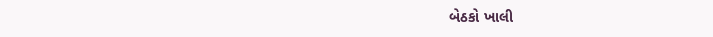બેઠકો ખાલી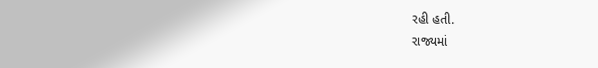રહી હતી.
રાજ્યમાં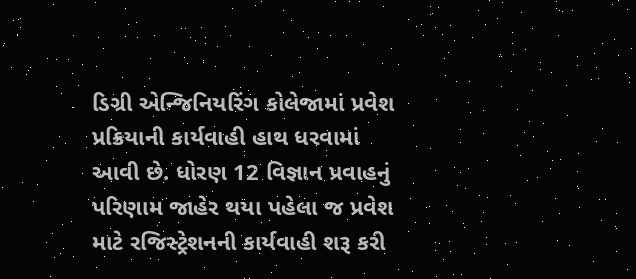ડિગ્રી એન્જિનિયરિંગ કોલેજામાં પ્રવેશ પ્રક્રિયાની કાર્યવાહી હાથ ધરવામાં આવી છે. ધોરણ 12 વિજ્ઞાન પ્રવાહનું પરિણામ જાહેર થયા પહેલા જ પ્રવેશ માટે રજિસ્ટ્રેશનની કાર્યવાહી શરૂ કરી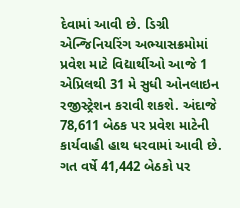દેવામાં આવી છે. ડિગ્રી એન્જિનિયરિંગ અભ્યાસક્રમોમાં પ્રવેશ માટે વિદ્યાર્થીઓ આજે 1 એપ્રિલથી 31 મે સુધી ઓનલાઇન રજીસ્ટ્રેશન કરાવી શકશે. અંદાજે 78,611 બેઠક પર પ્રવેશ માટેની કાર્યવાહી હાથ ધરવામાં આવી છે. ગત વર્ષે 41,442 બેઠકો પર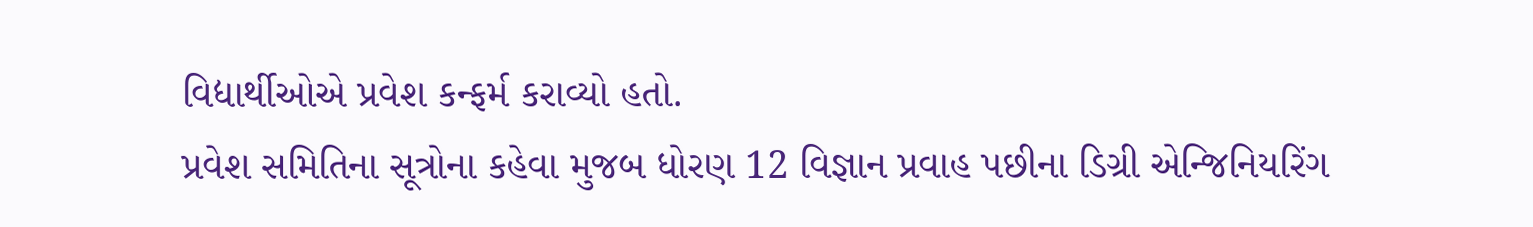વિદ્યાર્થીઓએ પ્રવેશ કન્ફર્મ કરાવ્યો હતો.
પ્રવેશ સમિતિના સૂત્રોના કહેવા મુજબ ધોરણ 12 વિજ્ઞાન પ્રવાહ પછીના ડિગ્રી એન્જિનિયરિંગ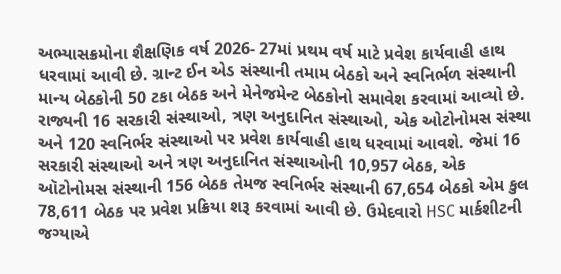અભ્યાસક્રમોના શૈક્ષણિક વર્ષ 2026- 27માં પ્રથમ વર્ષ માટે પ્રવેશ કાર્યવાહી હાથ ધરવામાં આવી છે. ગ્રાન્ટ ઈન એડ સંસ્થાની તમામ બેઠકો અને સ્વનિર્ભળ સંસ્થાની માન્ય બેઠકોની 50 ટકા બેઠક અને મેનેજમેન્ટ બેઠકોનો સમાવેશ કરવામાં આવ્યો છે. રાજ્યની 16 સરકારી સંસ્થાઓ, ત્રણ અનુદાનિત સંસ્થાઓ, એક ઓટોનોમસ સંસ્થા અને 120 સ્વનિર્ભર સંસ્થાઓ પર પ્રવેશ કાર્યવાહી હાથ ધરવામાં આવશે. જેમાં 16 સરકારી સંસ્થાઓ અને ત્રણ અનુદાનિત સંસ્થાઓની 10,957 બેઠક, એક ઑટોનોમસ સંસ્થાની 156 બેઠક તેમજ સ્વનિર્ભર સંસ્થાની 67,654 બેઠકો એમ કુલ 78,611 બેઠક પર પ્રવેશ પ્રક્રિયા શરૂ કરવામાં આવી છે. ઉમેદવારો HSC માર્કશીટની જગ્યાએ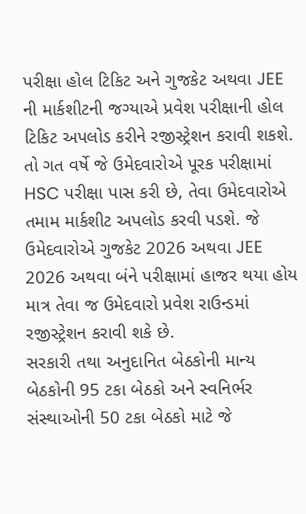પરીક્ષા હોલ ટિકિટ અને ગુજકેટ અથવા JEE ની માર્કશીટની જગ્યાએ પ્રવેશ પરીક્ષાની હોલ ટિકિટ અપલોડ કરીને રજીસ્ટ્રેશન કરાવી શકશે. તો ગત વર્ષે જે ઉમેદવારોએ પૂરક પરીક્ષામાં HSC પરીક્ષા પાસ કરી છે, તેવા ઉમેદવારોએ તમામ માર્કશીટ અપલોડ કરવી પડશે. જે ઉમેદવારોએ ગુજકેટ 2026 અથવા JEE 2026 અથવા બંને પરીક્ષામાં હાજર થયા હોય માત્ર તેવા જ ઉમેદવારો પ્રવેશ રાઉન્ડમાં રજીસ્ટ્રેશન કરાવી શકે છે.
સરકારી તથા અનુદાનિત બેઠકોની માન્ય બેઠકોની 95 ટકા બેઠકો અને સ્વનિર્ભર સંસ્થાઓની 50 ટકા બેઠકો માટે જે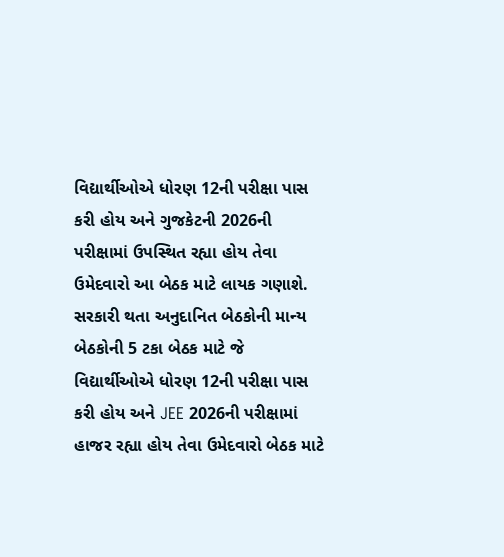વિદ્યાર્થીઓએ ધોરણ 12ની પરીક્ષા પાસ કરી હોય અને ગુજકેટની 2026ની પરીક્ષામાં ઉપસ્થિત રહ્યા હોય તેવા ઉમેદવારો આ બેઠક માટે લાયક ગણાશે. સરકારી થતા અનુદાનિત બેઠકોની માન્ય બેઠકોની 5 ટકા બેઠક માટે જે વિદ્યાર્થીઓએ ધોરણ 12ની પરીક્ષા પાસ કરી હોય અને JEE 2026ની પરીક્ષામાં હાજર રહ્યા હોય તેવા ઉમેદવારો બેઠક માટે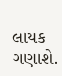લાયક ગણાશે.